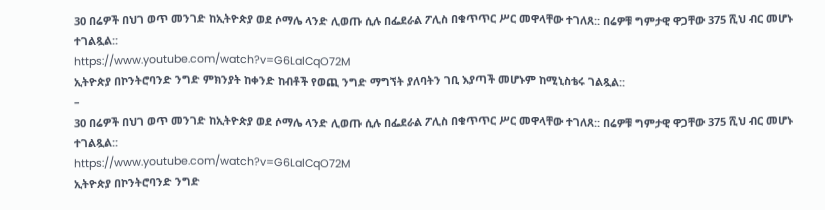30 በሬዎች በህገ ወጥ መንገድ ከኢትዮጵያ ወደ ሶማሌ ላንድ ሊወጡ ሲሉ በፌደራል ፖሊስ በቁጥጥር ሥር መዋላቸው ተገለጸ:: በሬዎቹ ግምታዊ ዋጋቸው 375 ሺህ ብር መሆኑ ተገልጿል::
https://www.youtube.com/watch?v=G6LalCqO72M
ኢትዮጵያ በኮንትሮባንድ ንግድ ምክንያት ከቀንድ ከብቶች የወጪ ንግድ ማግኘት ያለባትን ገቢ እያጣች መሆኑም ከሚኒስቴሩ ገልጿል::
–
30 በሬዎች በህገ ወጥ መንገድ ከኢትዮጵያ ወደ ሶማሌ ላንድ ሊወጡ ሲሉ በፌደራል ፖሊስ በቁጥጥር ሥር መዋላቸው ተገለጸ:: በሬዎቹ ግምታዊ ዋጋቸው 375 ሺህ ብር መሆኑ ተገልጿል::
https://www.youtube.com/watch?v=G6LalCqO72M
ኢትዮጵያ በኮንትሮባንድ ንግድ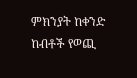ምክንያት ከቀንድ ከብቶች የወጪ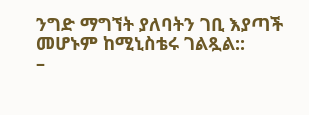ንግድ ማግኘት ያለባትን ገቢ እያጣች መሆኑም ከሚኒስቴሩ ገልጿል::
–